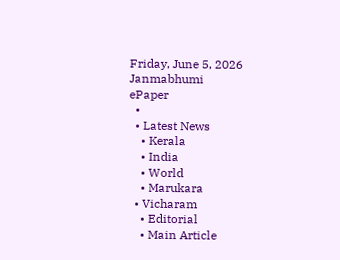Friday, June 5, 2026
Janmabhumi
ePaper
  •
  • Latest News
    • Kerala
    • India
    • World
    • Marukara
  • Vicharam
    • Editorial
    • Main Article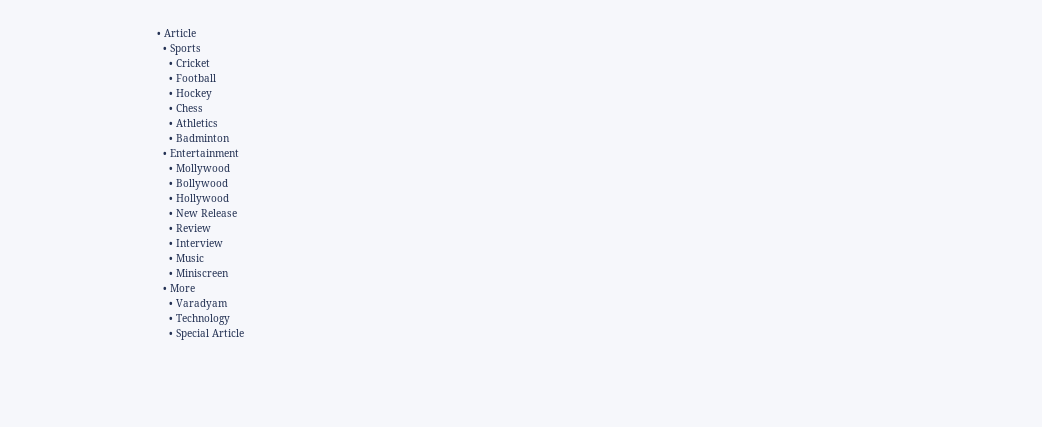• Article
  • Sports
    • Cricket
    • Football
    • Hockey
    • Chess
    • Athletics
    • Badminton
  • Entertainment
    • Mollywood
    • Bollywood
    • Hollywood
    • New Release
    • Review
    • Interview
    • Music
    • Miniscreen
  • More
    • Varadyam
    • Technology
    • Special Article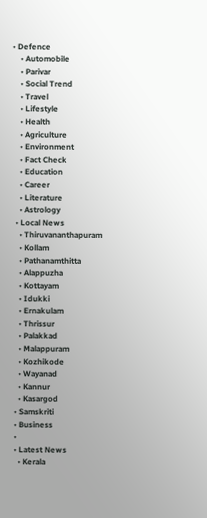• Defence
    • Automobile
    • Parivar
    • Social Trend
    • Travel
    • Lifestyle
    • Health
    • Agriculture
    • Environment
    • Fact Check
    • Education
    • Career
    • Literature
    • Astrology
  • Local News
    • Thiruvananthapuram
    • Kollam
    • Pathanamthitta
    • Alappuzha
    • Kottayam
    • Idukki
    • Ernakulam
    • Thrissur
    • Palakkad
    • Malappuram
    • Kozhikode
    • Wayanad
    • Kannur
    • Kasargod
  • Samskriti
  • Business
  •
  • Latest News
    • Kerala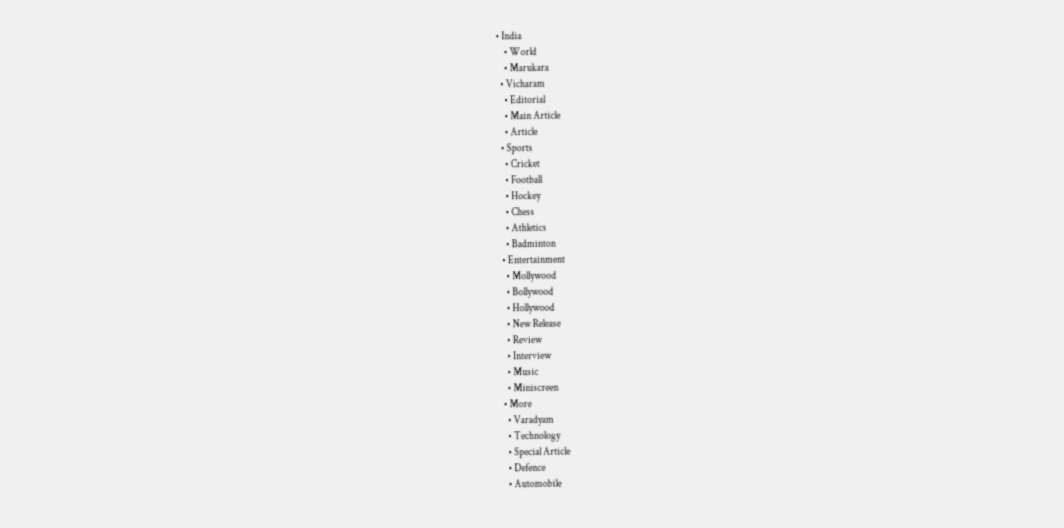• India
    • World
    • Marukara
  • Vicharam
    • Editorial
    • Main Article
    • Article
  • Sports
    • Cricket
    • Football
    • Hockey
    • Chess
    • Athletics
    • Badminton
  • Entertainment
    • Mollywood
    • Bollywood
    • Hollywood
    • New Release
    • Review
    • Interview
    • Music
    • Miniscreen
  • More
    • Varadyam
    • Technology
    • Special Article
    • Defence
    • Automobile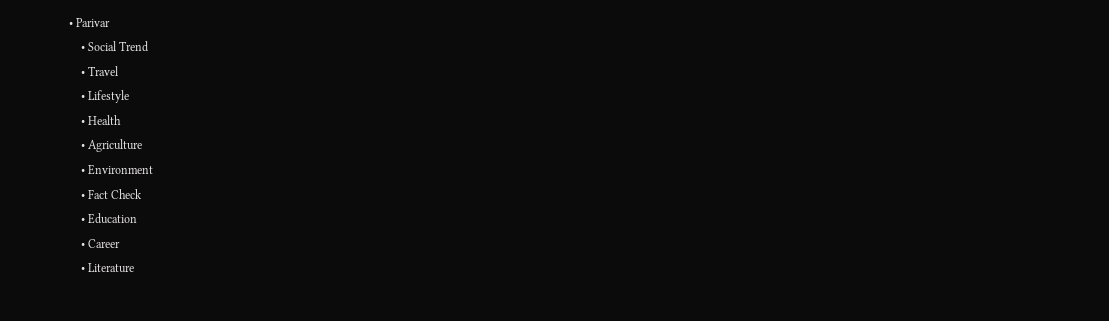• Parivar
    • Social Trend
    • Travel
    • Lifestyle
    • Health
    • Agriculture
    • Environment
    • Fact Check
    • Education
    • Career
    • Literature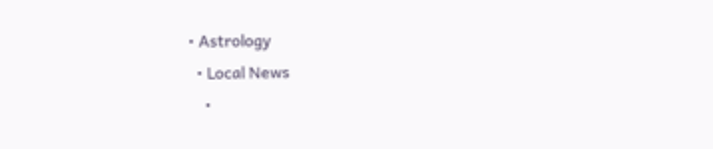• Astrology
  • Local News
    •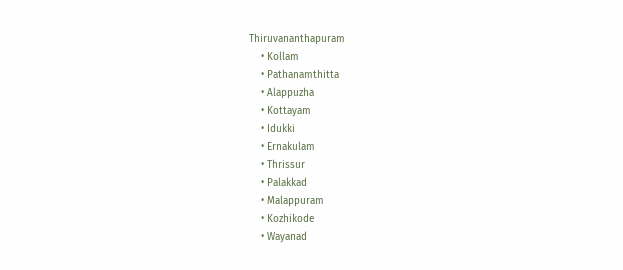Thiruvananthapuram
    • Kollam
    • Pathanamthitta
    • Alappuzha
    • Kottayam
    • Idukki
    • Ernakulam
    • Thrissur
    • Palakkad
    • Malappuram
    • Kozhikode
    • Wayanad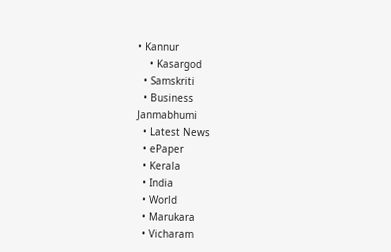• Kannur
    • Kasargod
  • Samskriti
  • Business
Janmabhumi
  • Latest News
  • ePaper
  • Kerala
  • India
  • World
  • Marukara
  • Vicharam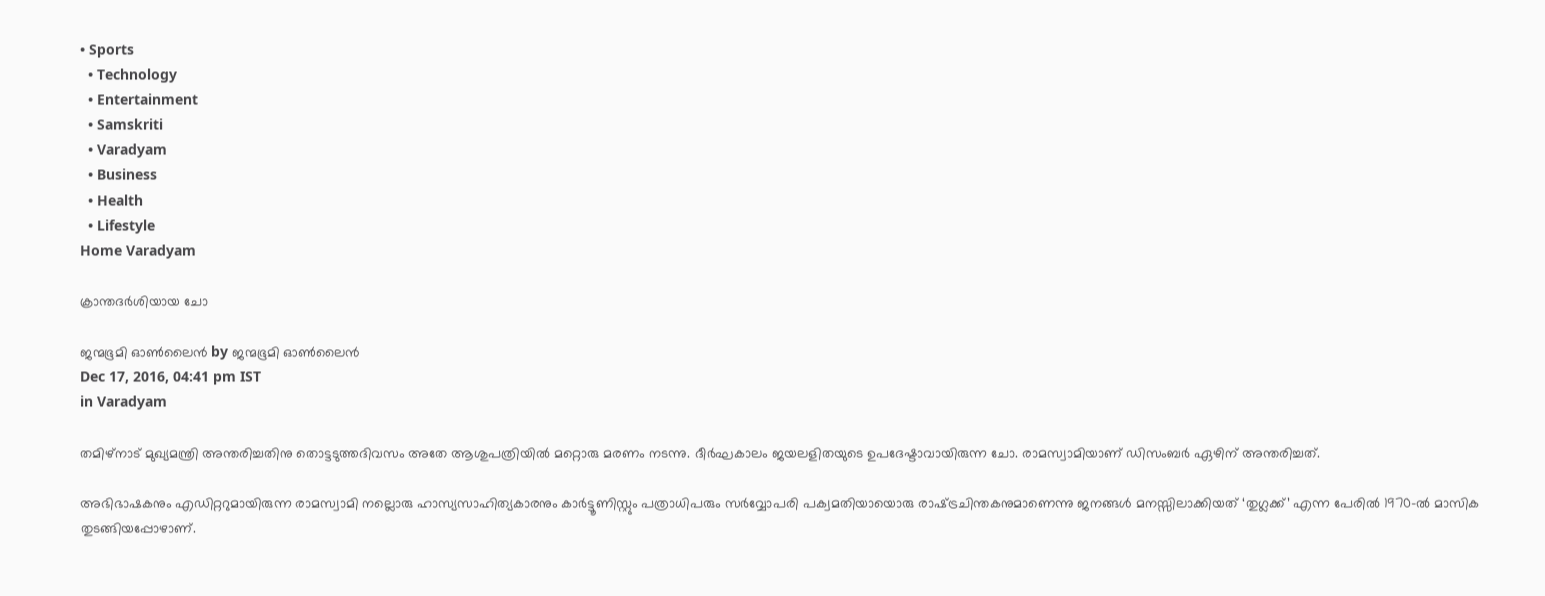• Sports
  • Technology
  • Entertainment
  • Samskriti
  • Varadyam
  • Business
  • Health
  • Lifestyle
Home Varadyam

ക്രാന്തദര്‍ശിയായ ചോ

ജന്മഭൂമി ഓണ്‍ലൈന്‍ by ജന്മഭൂമി ഓണ്‍ലൈന്‍
Dec 17, 2016, 04:41 pm IST
in Varadyam

തമിഴ്‌നാട് മുഖ്യമന്ത്രി അന്തരിച്ചതിനു തൊട്ടടുത്തദിവസം അതേ ആശുപത്രിയില്‍ മറ്റൊരു മരണം നടന്നു. ദീര്‍ഘകാലം ജയലളിതയുടെ ഉപദേഷ്ടാവായിരുന്ന ചോ. രാമസ്വാമിയാണ് ഡിസംബര്‍ ഏഴിന് അന്തരിച്ചത്.

അഭിഭാഷകനും എഡിറ്ററുമായിരുന്ന രാമസ്വാമി നല്ലൊരു ഹാസ്യസാഹിത്യകാരനും കാര്‍ട്ടൂണിസ്റ്റും പത്രാധിപരും സര്‍വ്വോപരി പക്വമതിയായൊരു രാഷ്‌ട്രചിന്തകനുമാണെന്നു ജനങ്ങള്‍ മനസ്സിലാക്കിയത് ‘തുഗ്ലക്ക്’ എന്ന പേരില്‍ 1970-ല്‍ മാസിക തുടങ്ങിയപ്പോഴാണ്.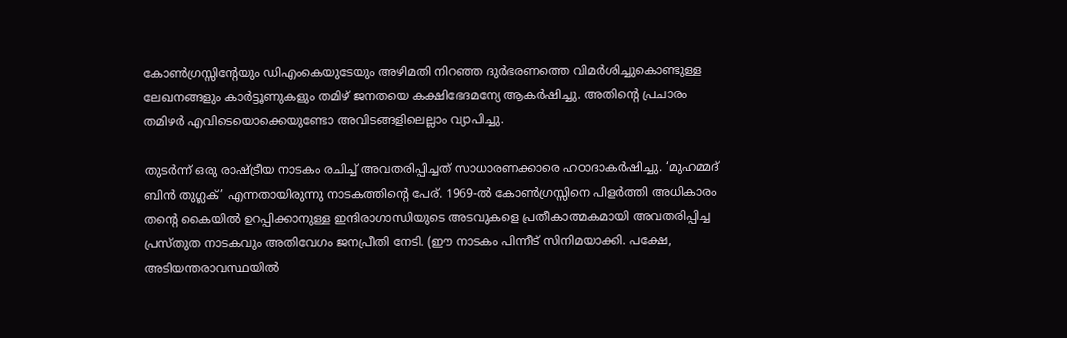കോണ്‍ഗ്രസ്സിന്റേയും ഡിഎംകെയുടേയും അഴിമതി നിറഞ്ഞ ദുര്‍ഭരണത്തെ വിമര്‍ശിച്ചുകൊണ്ടുള്ള ലേഖനങ്ങളും കാര്‍ട്ടൂണുകളും തമിഴ് ജനതയെ കക്ഷിഭേദമന്യേ ആകര്‍ഷിച്ചു. അതിന്റെ പ്രചാരം തമിഴര്‍ എവിടെയൊക്കെയുണ്ടോ അവിടങ്ങളിലെല്ലാം വ്യാപിച്ചു.

തുടര്‍ന്ന് ഒരു രാഷ്‌ട്രീയ നാടകം രചിച്ച് അവതരിപ്പിച്ചത് സാധാരണക്കാരെ ഹഠാദാകര്‍ഷിച്ചു. ‘മുഹമ്മദ് ബിന്‍ തുഗ്ലക്’ എന്നതായിരുന്നു നാടകത്തിന്റെ പേര്. 1969-ല്‍ കോണ്‍ഗ്രസ്സിനെ പിളര്‍ത്തി അധികാരം തന്റെ കൈയില്‍ ഉറപ്പിക്കാനുള്ള ഇന്ദിരാഗാന്ധിയുടെ അടവുകളെ പ്രതീകാത്മകമായി അവതരിപ്പിച്ച പ്രസ്തുത നാടകവും അതിവേഗം ജനപ്രീതി നേടി. (ഈ നാടകം പിന്നീട് സിനിമയാക്കി. പക്ഷേ, അടിയന്തരാവസ്ഥയില്‍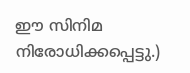ഈ സിനിമ നിരോധിക്കപ്പെട്ടു.)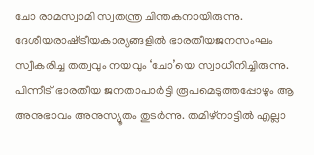ചോ രാമസ്വാമി സ്വതന്ത്ര ചിന്തകനായിരുന്നു. ദേശീയരാഷ്‌ട്രീയകാര്യങ്ങളില്‍ ഭാരതീയജനസംഘം സ്വീകരിച്ച തത്വവും നയവും ‘ചോ’യെ സ്വാധീനിച്ചിരുന്നു. പിന്നീട് ഭാരതീയ ജനതാപാര്‍ട്ടി രൂപമെടുത്തപ്പോഴും ആ അനുഭാവം അനുസ്യൂതം തുടര്‍ന്നു. തമിഴ്‌നാട്ടില്‍ എല്ലാ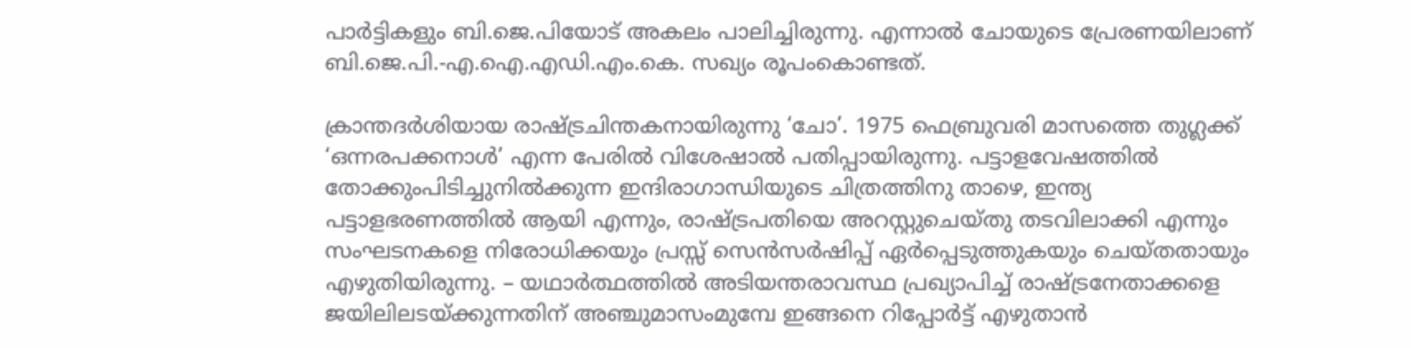പാര്‍ട്ടികളും ബി.ജെ.പിയോട് അകലം പാലിച്ചിരുന്നു. എന്നാല്‍ ചോയുടെ പ്രേരണയിലാണ് ബി.ജെ.പി.-എ.ഐ.എഡി.എം.കെ. സഖ്യം രൂപംകൊണ്ടത്.

ക്രാന്തദര്‍ശിയായ രാഷ്‌ട്രചിന്തകനായിരുന്നു ‘ചോ’. 1975 ഫെബ്രുവരി മാസത്തെ തുഗ്ലക്ക് ‘ഒന്നരപക്കനാള്‍’ എന്ന പേരില്‍ വിശേഷാല്‍ പതിപ്പായിരുന്നു. പട്ടാളവേഷത്തില്‍ തോക്കുംപിടിച്ചുനില്‍ക്കുന്ന ഇന്ദിരാഗാന്ധിയുടെ ചിത്രത്തിനു താഴെ, ഇന്ത്യ പട്ടാളഭരണത്തില്‍ ആയി എന്നും, രാഷ്‌ട്രപതിയെ അറസ്റ്റുചെയ്തു തടവിലാക്കി എന്നും സംഘടനകളെ നിരോധിക്കയും പ്രസ്സ് സെന്‍സര്‍ഷിപ്പ് ഏര്‍പ്പെടുത്തുകയും ചെയ്തതായും എഴുതിയിരുന്നു. – യഥാര്‍ത്ഥത്തില്‍ അടിയന്തരാവസ്ഥ പ്രഖ്യാപിച്ച് രാഷ്‌ട്രനേതാക്കളെ ജയിലിലടയ്‌ക്കുന്നതിന് അഞ്ചുമാസംമുമ്പേ ഇങ്ങനെ റിപ്പോര്‍ട്ട് എഴുതാന്‍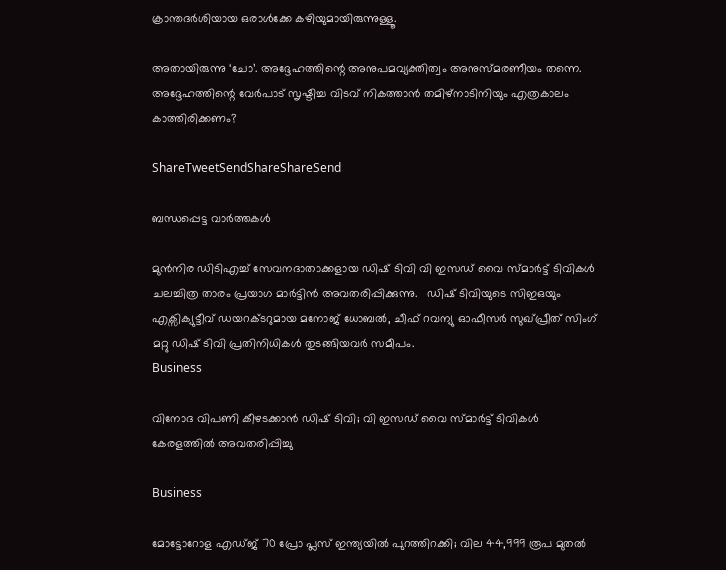ക്രാന്തദര്‍ശിയായ ഒരാള്‍ക്കേ കഴിയുമായിരുന്നുള്ളൂ.

അതായിരുന്നു ‘ചോ’. അദ്ദേഹത്തിന്റെ അനുപമവ്യക്തിത്വം അനുസ്മരണീയം തന്നെ. അദ്ദേഹത്തിന്റെ വേര്‍പാട് സൃഷ്ടിച്ച വിടവ് നികത്താന്‍ തമിഴ്‌നാടിനിയും എത്രകാലം കാത്തിരിക്കണം?

ShareTweetSendShareShareSend

ബന്ധപ്പെട്ട വാര്‍ത്തകള്‍

മുൻനിര ഡിടിഎച്ച് സേവനദാതാക്കളായ ഡിഷ് ടിവി വി ഇസഡ് വൈ സ്മാർട്ട് ടിവികൾ ചലച്ചിത്ര താരം പ്രയാഗ മാർട്ടിൻ അവതരിപ്പിക്കുന്നു.   ഡിഷ് ടിവിയുടെ സിഇഒയും എക്സിക്യുട്ടീവ് ഡയറക്ടറുമായ മനോജ് ധോബൽ, ചീഫ് റവന്യു ഓഫീസർ സുഖ്‌പ്രീത് സിംഗ് മറ്റു ഡിഷ് ടിവി പ്രതിനിധികൾ തുടങ്ങിയവർ സമീപം.
Business

വിനോദ വിപണി കീഴടക്കാൻ ഡിഷ് ടിവി; വി ഇസഡ് വൈ സ്മാർട്ട് ടിവികൾ കേരളത്തിൽ അവതരിപ്പിച്ചു

Business

മോട്ടോറോള എഡ്‌ജ്‌ 70 പ്രോ പ്ലസ് ഇന്ത്യയിൽ പുറത്തിറക്കി; വില 44,999 രൂപ മുതൽ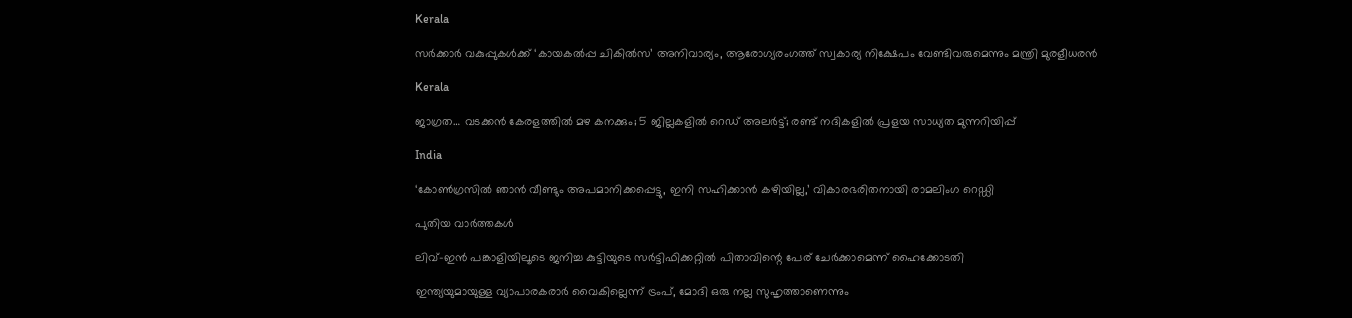Kerala

സര്‍ക്കാര്‍ വകുപ്പുകള്‍ക്ക് ‘കായകല്‍പ്പ ചികില്‍സ’ അനിവാര്യം, ആരോഗ്യരംഗത്ത് സ്വകാര്യ നിക്ഷേപം വേണ്ടിവരുമെന്നും മന്ത്രി മുരളീധരന്‍

Kerala

ജാഗ്രത… വടക്കൻ കേരളത്തിൽ മഴ കനക്കും; 5 ജില്ലകളിൽ റെഡ് അലർട്ട്; രണ്ട് നദികളിൽ പ്രളയ സാധ്യത മുന്നറിയിപ്പ്

India

‘കോണ്‍ഗ്രസില്‍ ഞാന്‍ വീണ്ടും അപമാനിക്കപ്പെട്ടു, ഇനി സഹിക്കാന്‍ കഴിയില്ല,’ വികാരഭരിതനായി രാമലിംഗ റെഡ്ഡി

പുതിയ വാര്‍ത്തകള്‍

ലിവ്-ഇൻ പങ്കാളിയിലൂടെ ജനിച്ച കുട്ടിയുടെ സർട്ടിഫിക്കറ്റിൽ പിതാവിന്റെ പേര് ചേർക്കാമെന്ന് ഹൈക്കോടതി

ഇന്ത്യയുമായുള്ള വ്യാപാരകരാര്‍ വൈകില്ലെന്ന് ട്രംപ്, മോദി ഒരു നല്ല സുഹൃത്താണെന്നും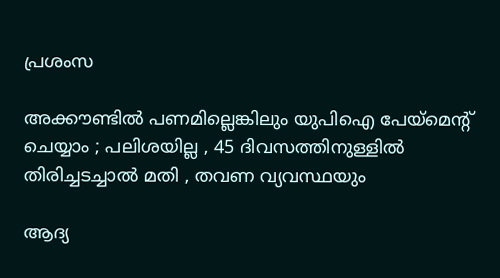പ്രശംസ

അക്കൗണ്ടിൽ പണമില്ലെങ്കിലും യുപിഐ പേയ്‌മെന്റ് ചെയ്യാം ; പലിശയില്ല , 45 ദിവസത്തിനുള്ളിൽ തിരിച്ചടച്ചാൽ മതി , തവണ വ്യവസ്ഥയും

ആദ്യ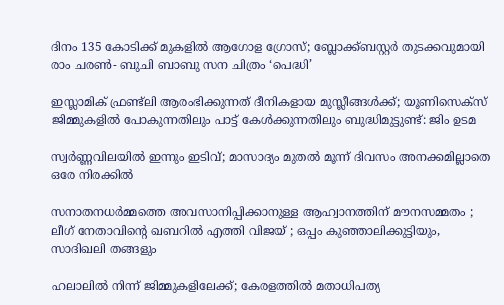ദിനം 135 കോടിക്ക് മുകളിൽ ആഗോള ഗ്രോസ്; ബ്ലോക്ക്ബസ്റ്റർ തുടക്കവുമായി രാം ചരൺ- ബുചി ബാബു സന ചിത്രം ‘പെദ്ധി’

ഇസ്ലാമിക് ഫ്രണ്ട്ലി ആരംഭിക്കുന്നത് ദീനികളായ മുസ്ലീങ്ങള്‍ക്ക്; യൂണിസെക്സ് ജിമ്മുകളിൽ പോകുന്നതിലും പാട്ട് കേൾക്കുന്നതിലും ബുദ്ധിമുട്ടുണ്ട്: ജിം ഉടമ

സ്വർണ്ണവിലയിൽ ഇന്നും ഇടിവ്; മാസാദ്യം മുതൽ മൂന്ന് ദിവസം അനക്കമില്ലാതെ ഒരേ നിരക്കിൽ

സനാതനധർമ്മത്തെ അവസാനിപ്പിക്കാനുള്ള ആഹ്വാനത്തിന് മൗനസമ്മതം ; ലീഗ് നേതാവിന്റെ ഖബറിൽ എത്തി വിജയ് ; ഒപ്പം കുഞ്ഞാലിക്കുട്ടിയും, സാദിഖലി തങ്ങളും

ഹലാലിൽ നിന്ന് ജിമ്മുകളിലേക്ക്; കേരളത്തിൽ മതാധിപത്യ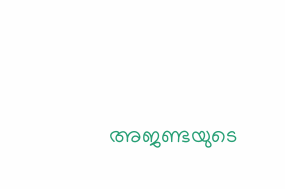അജണ്ടയുടെ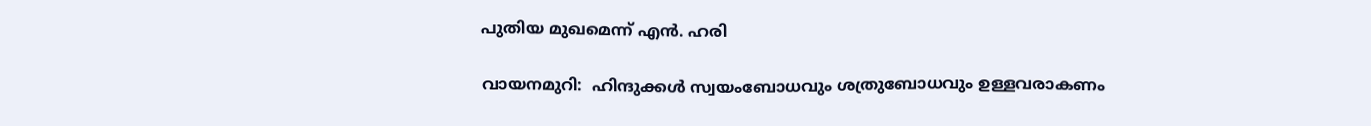പുതിയ മുഖമെന്ന് എൻ. ഹരി

വായനമുറി:  ഹിന്ദുക്കൾ സ്വയംബോധവും ശത്രുബോധവും ഉള്ളവരാകണം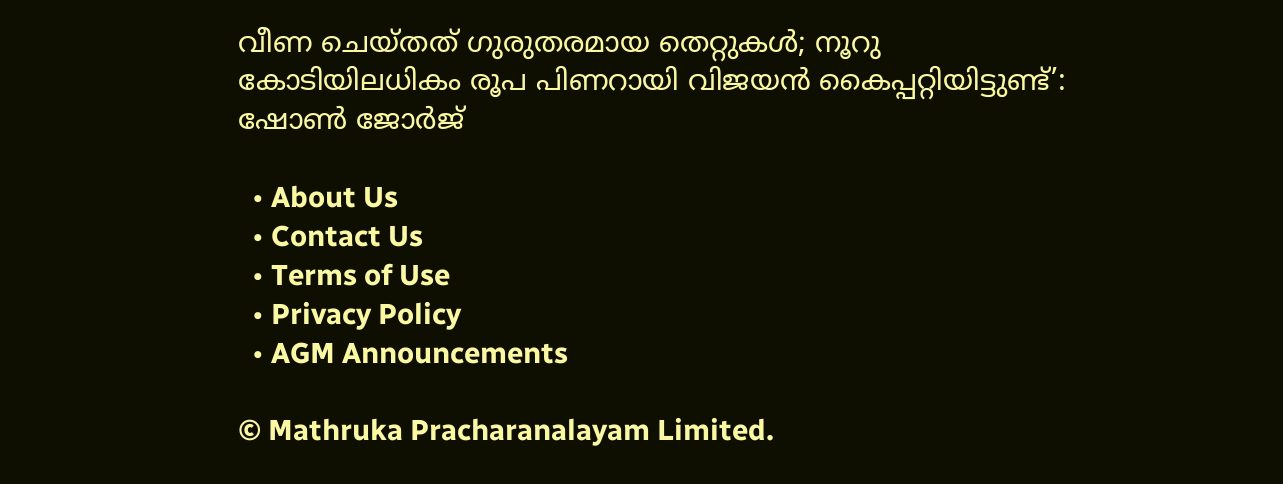വീണ ചെയ്തത് ഗുരുതരമായ തെറ്റുകള്‍; നൂറു കോടിയിലധികം രൂപ പിണറായി വിജയന്‍ കൈപ്പറ്റിയിട്ടുണ്ട്’: ഷോണ്‍ ജോര്‍ജ്

  • About Us
  • Contact Us
  • Terms of Use
  • Privacy Policy
  • AGM Announcements

© Mathruka Pracharanalayam Limited.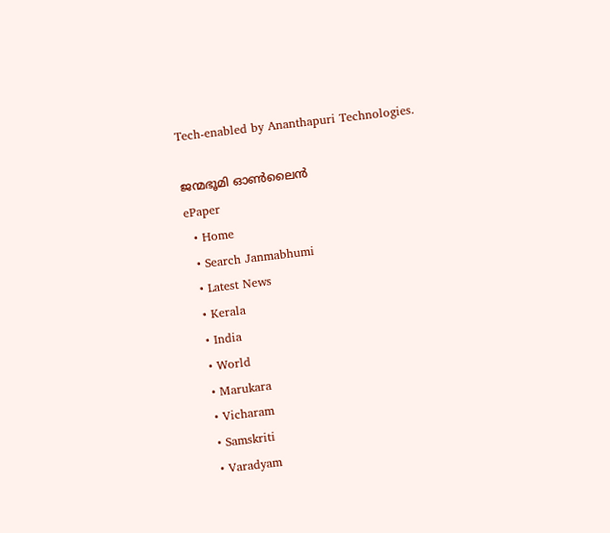Tech-enabled by Ananthapuri Technologies.

ജന്മഭൂമി ഓണ്‍ലൈന്‍
ePaper
  • Home
  • Search Janmabhumi
  • Latest News
  • Kerala
  • India
  • World
  • Marukara
  • Vicharam
  • Samskriti
  • Varadyam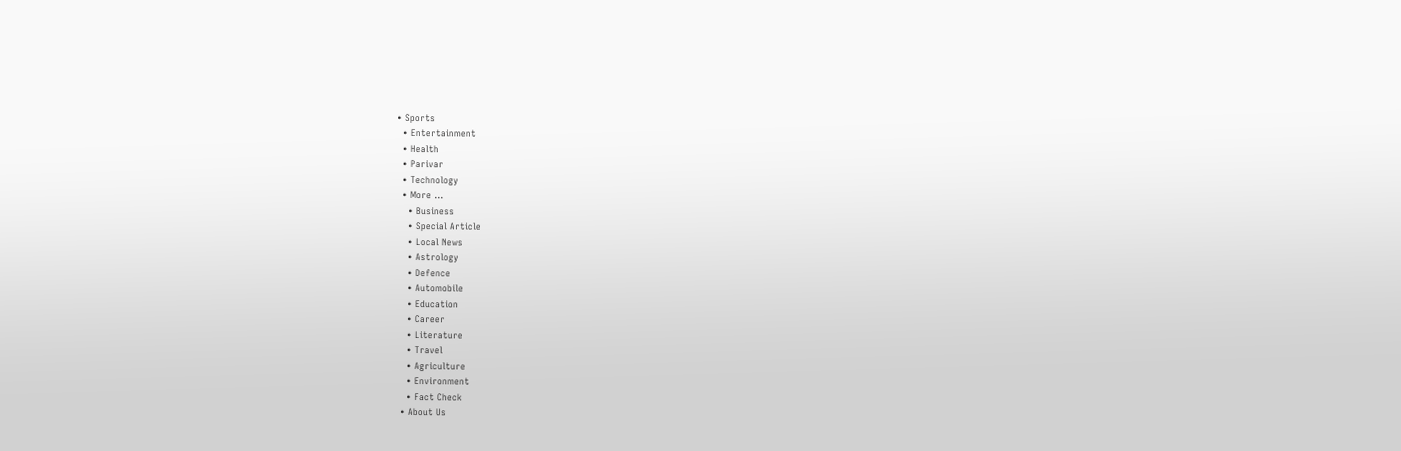• Sports
  • Entertainment
  • Health
  • Parivar
  • Technology
  • More …
    • Business
    • Special Article
    • Local News
    • Astrology
    • Defence
    • Automobile
    • Education
    • Career
    • Literature
    • Travel
    • Agriculture
    • Environment
    • Fact Check
  • About Us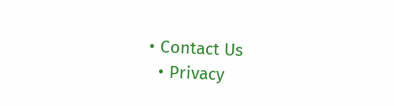• Contact Us
  • Privacy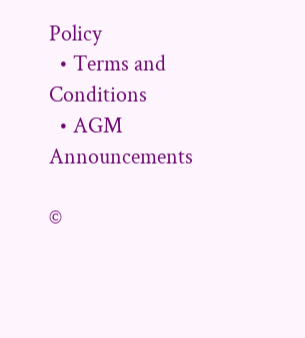Policy
  • Terms and Conditions
  • AGM Announcements

©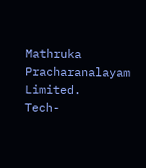Mathruka Pracharanalayam Limited.
Tech-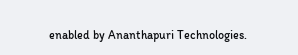enabled by Ananthapuri Technologies.